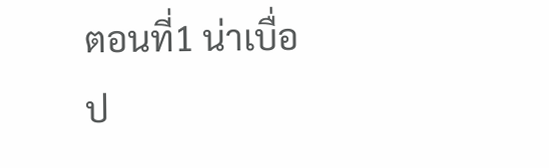ตอนที่1 น่าเบื่อ
ป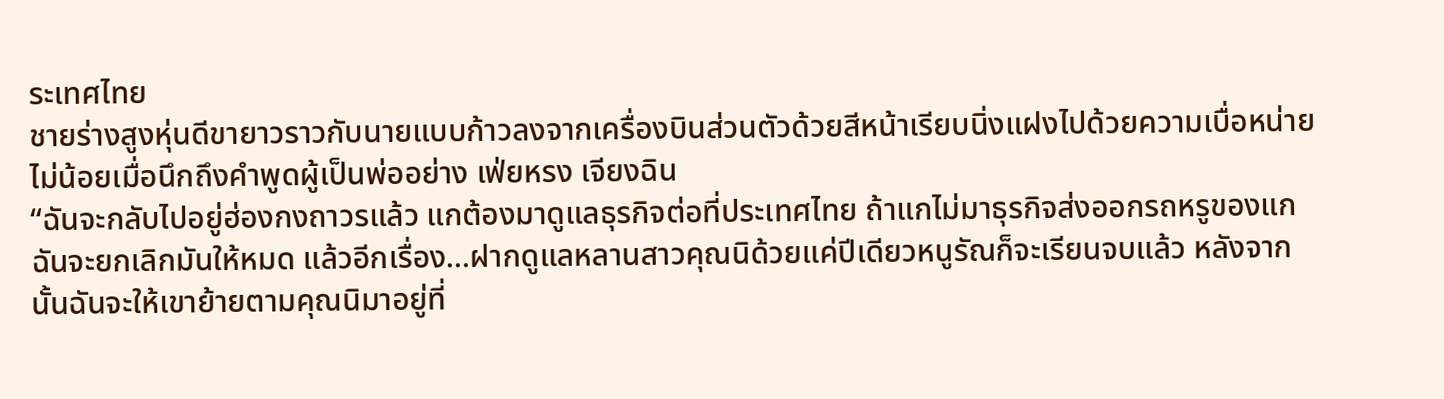ระเทศไทย
ชายร่างสูงหุ่นดีขายาวราวกับนายแบบก้าวลงจากเครื่องบินส่วนตัวด้วยสีหน้าเรียบนิ่งแฝงไปด้วยความเบื่อหน่ายไม่น้อยเมื่อนึกถึงคำพูดผู้เป็นพ่ออย่าง เฟ่ยหรง เจียงฉิน
“ฉันจะกลับไปอยู่ฮ่องกงถาวรแล้ว แกต้องมาดูแลธุรกิจต่อที่ประเทศไทย ถ้าแกไม่มาธุรกิจส่งออกรถหรูของแกฉันจะยกเลิกมันให้หมด แล้วอีกเรื่อง…ฝากดูแลหลานสาวคุณนิด้วยแค่ปีเดียวหนูรัณก็จะเรียนจบแล้ว หลังจากนั้นฉันจะให้เขาย้ายตามคุณนิมาอยู่ที่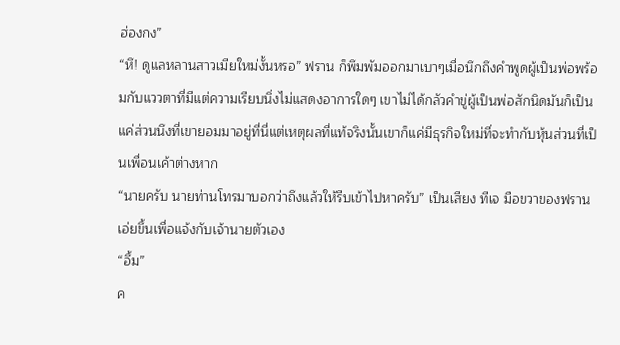ฮ่องกง”
“หึ! ดูแลหลานสาวเมียใหม่งั้นหรอ” ฟราน ก็พึมพัมออกมาเบาๆเมื่อนึกถึงคำพูดผู้เป็นพ่อพร้อมกับแววตาที่มีแต่ความเรียบนิ่งไม่แสดงอาการใดๆ เขาไม่ได้กลัวคำขู่ผู้เป็นพ่อสักนิดมันก็เป็นแค่ส่วนนึงที่เขายอมมาอยู่ที่นี่แต่เหตุผลที่แท้จริงนั้นเขาก็แค่มีธุรกิจใหม่ที่จะทำกับหุ้นส่วนที่เป็นเพื่อนเค้าต่างหาก
“นายครับ นายท่านโทรมาบอกว่าถึงแล้วให้รีบเข้าไปหาครับ” เป็นเสียง ทีเจ มือขวาของฟรานเอ่ยขึ้นเพื่อแจ้งกับเจ้านายตัวเอง
“อึ้ม”
ค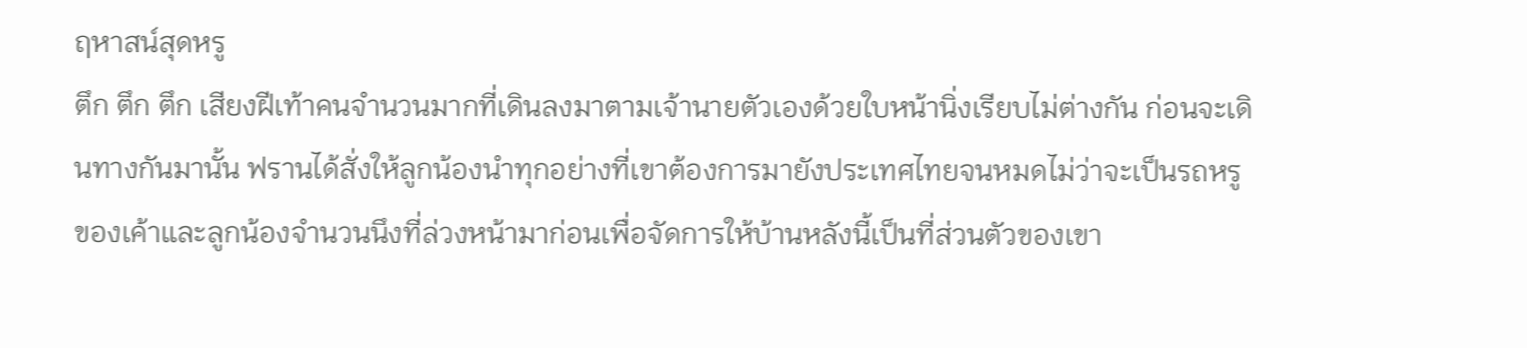ฤหาสน์สุดหรู
ตึก ตึก ตึก เสียงฝีเท้าคนจำนวนมากที่เดินลงมาตามเจ้านายตัวเองด้วยใบหน้านิ่งเรียบไม่ต่างกัน ก่อนจะเดินทางกันมานั้น ฟรานได้สั่งให้ลูกน้องนำทุกอย่างที่เขาต้องการมายังประเทศไทยจนหมดไม่ว่าจะเป็นรถหรูของเค้าและลูกน้องจำนวนนึงที่ล่วงหน้ามาก่อนเพื่อจัดการให้บ้านหลังนี้เป็นที่ส่วนตัวของเขา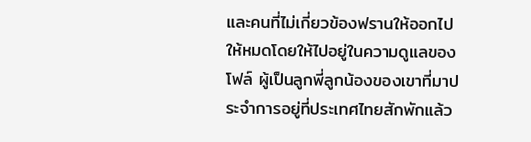และคนที่ไม่เกี่ยวข้องฟรานให้ออกไปให้หมดโดยให้ไปอยู่ในความดูแลของ โฟล์ ผู้เป็นลูกพี่ลูกน้องของเขาที่มาประจำการอยู่ที่ประเทศไทยสักพักแล้ว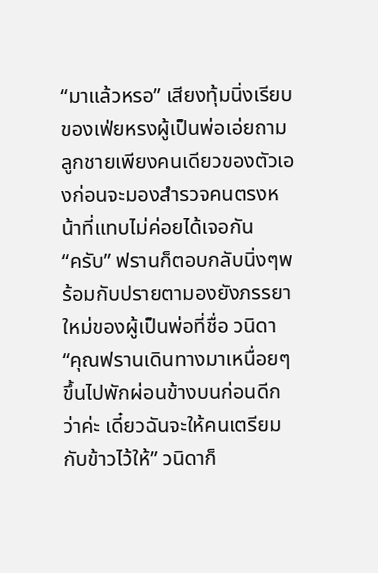“มาแล้วหรอ” เสียงทุ้มนิ่งเรียบของเฟ่ยหรงผู้เป็นพ่อเอ่ยถามลูกชายเพียงคนเดียวของตัวเองก่อนจะมองสำรวจคนตรงหน้าที่แทบไม่ค่อยได้เจอกัน
“ครับ” ฟรานก็ตอบกลับนิ่งๆพร้อมกับปรายตามองยังภรรยาใหม่ของผู้เป็นพ่อที่ชื่อ วนิดา
“คุณฟรานเดินทางมาเหนื่อยๆขึ้นไปพักผ่อนข้างบนก่อนดีกว่าค่ะ เดี๋ยวฉันจะให้คนเตรียมกับข้าวไว้ให้” วนิดาก็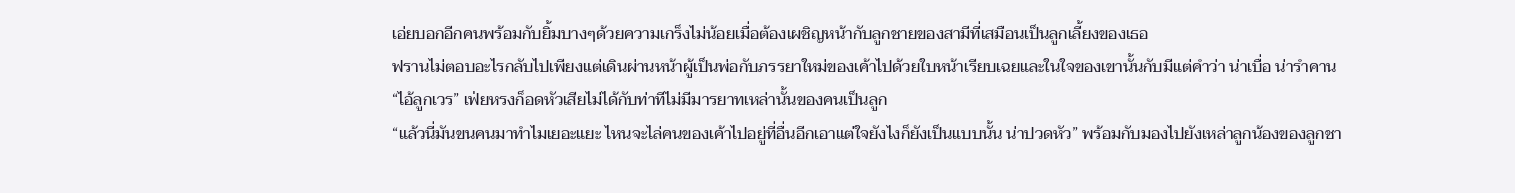เอ่ยบอกอีกคนพร้อมกับยิ้มบางๆด้วยความเกร็งไม่น้อยเมื่อต้องเผชิญหน้ากับลูกชายของสามีที่เสมือนเป็นลูกเลี้ยงของเธอ
ฟรานไม่ตอบอะไรกลับไปเพียงแต่เดินผ่านหน้าผู้เป็นพ่อกับภรรยาใหม่ของเค้าไปด้วยใบหน้าเรียบเฉยและในใจของเขานั้นกับมีแต่คำว่า น่าเบื่อ น่ารำคาน
“ไอ้ลูกเวร” เฟ่ยหรงก็อดหัวเสียไม่ได้กับท่าทีไม่มีมารยาทเหล่านั้นของคนเป็นลูก
“แล้วนี่มันขนคนมาทำไมเยอะแยะ ไหนจะไล่คนของเค้าไปอยู่ที่อื่นอีกเอาแต่ใจยังไงก็ยังเป็นแบบนั้น น่าปวดหัว” พร้อมกับมองไปยังเหล่าลูกน้องของลูกชา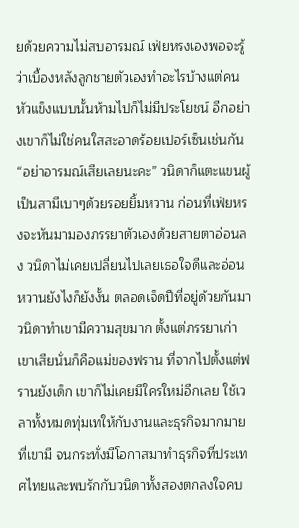ยด้วยความไม่สบอารมณ์ เฟ่ยหรงเองพอจะรู้ว่าเบื้องหลังลูกชายตัวเองทำอะไรบ้างแต่คนหัวแข็งแบบนั้นห้ามไปก็ไม่มีประโยชน์ อีกอย่างเขาก็ไม่ใช่คนใสสะอาดร้อยเปอร์เซ็นเช่นกัน
“อย่าอารมณ์เสียเลยนะคะ” วนิดาก็แตะแขนผู้เป็นสามีเบาๆด้วยรอยยิ้มหวาน ก่อนที่เฟ่ยหรงจะหันมามองภรรยาตัวเองด้วยสายตาอ่อนลง วนิดาไม่เคยเปลี่ยนไปเลยเธอใจดีและอ่อนหวานยังไงก็ยังงั้น ตลอดเจ็ดปีที่อยู่ด้วยกันมาวนิดาทำเขามีความสุขมาก ตั้งแต่ภรรยาเก่าเขาเสียนั่นก็คือแม่ของฟราน ที่จากไปตั้งแต่ฟรานยังเด็ก เขาก็ไม่เคยมีใครใหม่อีกเลย ใช้เวลาทั้งหมดทุ่มเทให้กับงานและธุรกิจมากมายที่เขามี จนกระทั่งมีโอกาสมาทำธุรกิจที่ประเทศไทยและพบรักกับวนิดาทั้งสองตกลงใจคบ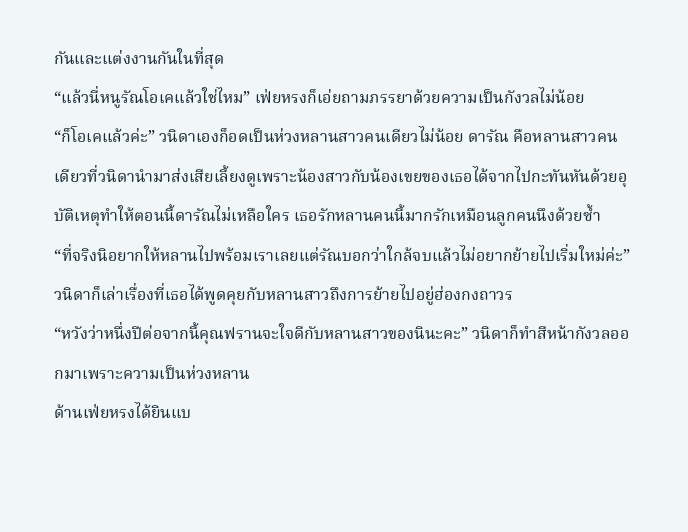กันและแต่งงานกันในที่สุด
“แล้วนี่หนูรัณโอเคแล้วใช่ไหม” เฟ่ยหรงก็เอ่ยถามภรรยาด้วยความเป็นกังวลไม่น้อย
“ก็โอเคแล้วค่ะ” วนิดาเองก็อดเป็นห่วงหลานสาวคนเดียวไม่น้อย ดารัณ คือหลานสาวคนเดียวที่วนิดานำมาส่งเสียเลี้ยงดูเพราะน้องสาวกับน้องเขยของเธอได้จากไปกะทันหันด้วยอุบัติเหตุทำให้ตอนนี้ดารัณไม่เหลือใคร เธอรักหลานคนนี้มากรักเหมือนลูกคนนึงด้วยซ้ำ
“ที่จริงนิอยากให้หลานไปพร้อมเราเลยแต่รัณบอกว่าใกล้จบแล้วไม่อยากย้ายไปเริ่มใหม่ค่ะ” วนิดาก็เล่าเรื่องที่เธอได้พูดคุยกับหลานสาวถึงการย้ายไปอยู่ฮ่องกงถาวร
“หวังว่าหนึ่งปีต่อจากนี้คุณฟรานจะใจดีกับหลานสาวของนินะคะ” วนิดาก็ทำสีหน้ากังวลออกมาเพราะความเป็นห่วงหลาน
ด้านเฟ่ยหรงได้ยินแบ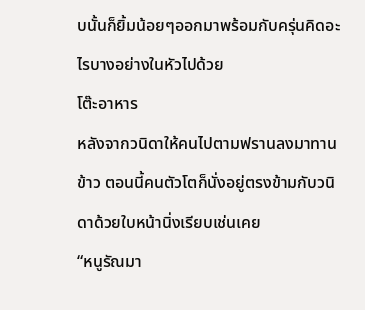บนั้นก็ยิ้มน้อยๆออกมาพร้อมกับครุ่นคิดอะไรบางอย่างในหัวไปด้วย
โต๊ะอาหาร
หลังจากวนิดาให้คนไปตามฟรานลงมาทานข้าว ตอนนี้คนตัวโตก็นั่งอยู่ตรงข้ามกับวนิดาด้วยใบหน้านิ่งเรียบเช่นเคย
“หนูรัณมา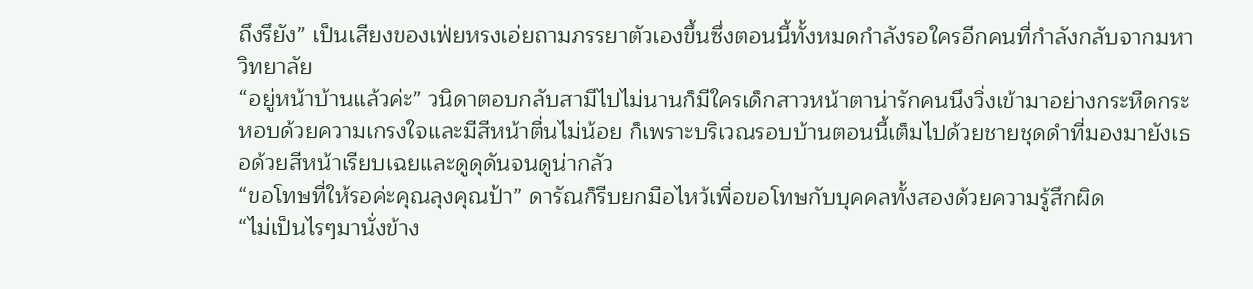ถึงรึยัง” เป็นเสียงของเฟ่ยหรงเอ่ยถามภรรยาตัวเองขึ้นซึ่งตอนนี้ทั้งหมดกำลังรอใครอีกคนที่กำลังกลับจากมหาวิทยาลัย
“อยู่หน้าบ้านแล้วค่ะ” วนิดาตอบกลับสามีไปไม่นานก็มีใครเด็กสาวหน้าตาน่ารักคนนึงวิ่งเข้ามาอย่างกระหืดกระหอบด้วยความเกรงใจและมีสีหน้าตื่นไม่น้อย ก็เพราะบริเวณรอบบ้านตอนนี้เต็มไปด้วยชายชุดดำที่มองมายังเธอด้วยสีหน้าเรียบเฉยและดูดุดันจนดูน่ากลัว
“ขอโทษที่ให้รอค่ะคุณลุงคุณป้า” ดารัณก็รีบยกมือไหว้เพื่อขอโทษกับบุคคลทั้งสองด้วยความรู้สึกผิด
“ไม่เป็นไรๆมานั่งข้าง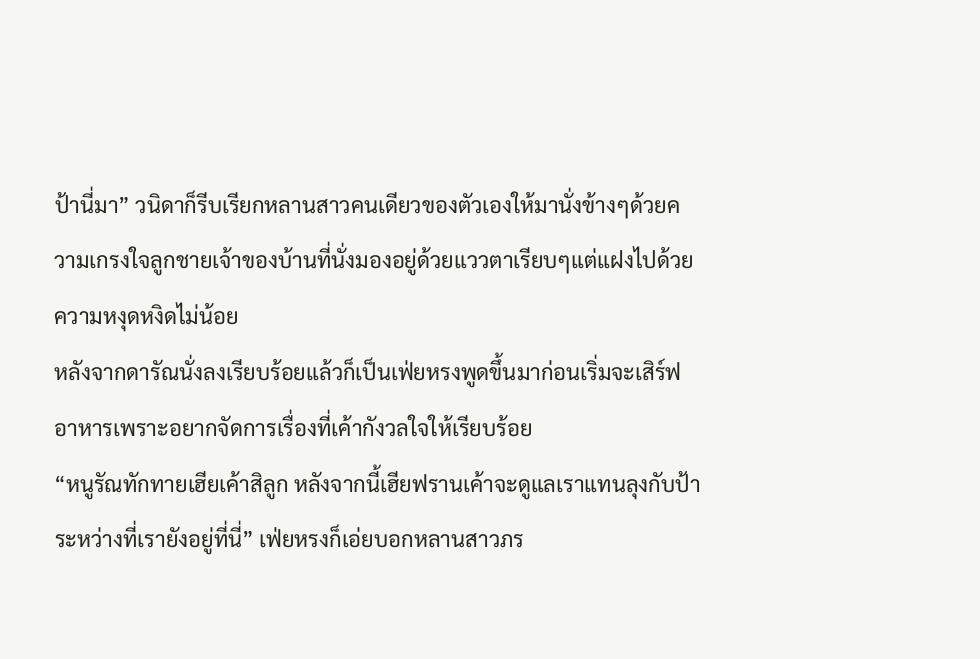ป้านี่มา” วนิดาก็รีบเรียกหลานสาวคนเดียวของตัวเองให้มานั่งข้างๆด้วยความเกรงใจลูกชายเจ้าของบ้านที่นั่งมองอยู่ด้วยแววตาเรียบๆแต่แฝงไปด้วยความหงุดหงิดไม่น้อย
หลังจากดารัณนั่งลงเรียบร้อยแล้วก็เป็นเฟ่ยหรงพูดขึ้นมาก่อนเริ่มจะเสิร์ฟอาหารเพราะอยากจัดการเรื่องที่เค้ากังวลใจให้เรียบร้อย
“หนูรัณทักทายเฮียเค้าสิลูก หลังจากนี้เฮียฟรานเค้าจะดูแลเราแทนลุงกับป้าระหว่างที่เรายังอยู่ที่นี่” เฟ่ยหรงก็เอ่ยบอกหลานสาวภร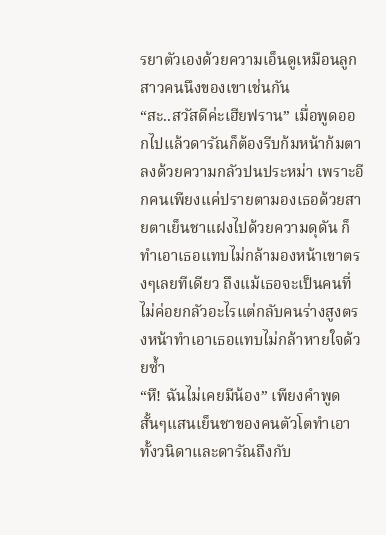รยาตัวเองด้วยความเอ็นดูเหมือนลูกสาวคนนึงของเขาเช่นกัน
“สะ..สวัสดีค่ะเฮียฟราน” เมื่อพูดออกไปแล้วดารัณก็ต้องรีบก้มหน้าก้มตาลงด้วยความกลัวปนประหม่า เพราะอีกคนเพียงแค่ปรายตามองเธอด้วยสายตาเย็นชาแฝงไปด้วยความดุดัน ก็ทำเอาเธอแทบไม่กล้ามองหน้าเขาตรงๆเลยทีเดียว ถึงแม้เธอจะเป็นคนที่ไม่ค่อยกลัวอะไรแต่กลับคนร่างสูงตรงหน้าทำเอาเธอแทบไม่กล้าหายใจด้วยซ้ำ
“หึ! ฉันไม่เคยมีน้อง” เพียงคำพูดสั้นๆแสนเย็นชาของคนตัวโตทำเอาทั้งวนิดาและดารัณถึงกับ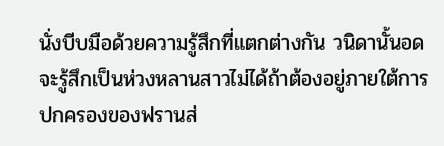นั่งบีบมือด้วยความรู้สึกที่แตกต่างกัน วนิดานั้นอดจะรู้สึกเป็นห่วงหลานสาวไม่ได้ถ้าต้องอยู่ภายใต้การปกครองของฟรานส่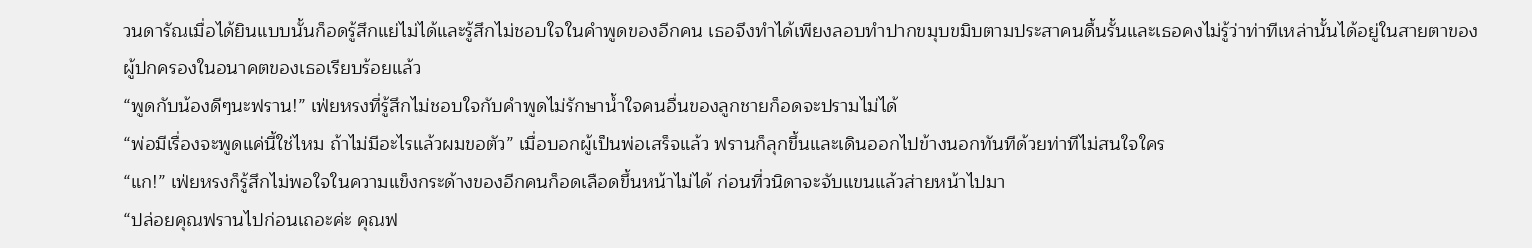วนดารัณเมื่อได้ยินแบบนั้นก็อดรู้สึกแย่ไม่ได้และรู้สึกไม่ชอบใจในคำพูดของอีกคน เธอจึงทำได้เพียงลอบทำปากขมุบขมิบตามประสาคนดื้นรั้นและเธอคงไม่รู้ว่าท่าทีเหล่านั้นได้อยู่ในสายตาของผู้ปกครองในอนาคตของเธอเรียบร้อยแล้ว
“พูดกับน้องดีๆนะฟราน!” เฟ่ยหรงที่รู้สึกไม่ชอบใจกับคำพูดไม่รักษาน้ำใจคนอื่นของลูกชายก็อดจะปรามไม่ได้
“พ่อมีเรื่องจะพูดแค่นี้ใช่ไหม ถ้าไม่มีอะไรแล้วผมขอตัว” เมื่อบอกผู้เป็นพ่อเสร็จแล้ว ฟรานก็ลุกขึ้นและเดินออกไปข้างนอกทันทีด้วยท่าทีไม่สนใจใคร
“แก!” เฟ่ยหรงก็รู้สึกไม่พอใจในความแข็งกระด้างของอีกคนก็อดเลือดขึ้นหน้าไม่ได้ ก่อนที่วนิดาจะจับแขนแล้วส่ายหน้าไปมา
“ปล่อยคุณฟรานไปก่อนเถอะค่ะ คุณฟ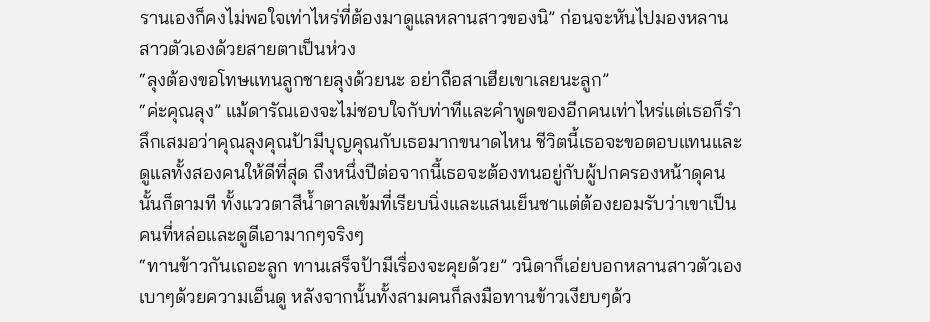รานเองก็คงไม่พอใจเท่าไหร่ที่ต้องมาดูแลหลานสาวของนิ” ก่อนจะหันไปมองหลานสาวตัวเองด้วยสายตาเป็นห่วง
“ลุงต้องขอโทษแทนลูกชายลุงด้วยนะ อย่าถือสาเฮียเขาเลยนะลูก”
“ค่ะคุณลุง” แม้ดารัณเองจะไม่ชอบใจกับท่าทีและคำพูดของอีกคนเท่าไหร่แต่เธอก็รำลึกเสมอว่าคุณลุงคุณป้ามีบุญคุณกับเธอมากขนาดไหน ชีวิตนี้เธอจะขอตอบแทนและดูแลทั้งสองคนให้ดีที่สุด ถึงหนึ่งปีต่อจากนี้เธอจะต้องทนอยู่กับผู้ปกครองหน้าดุคนนั้นก็ตามที ทั้งแววตาสีน้ำตาลเข้มที่เรียบนิ่งและแสนเย็นชาแต่ต้องยอมรับว่าเขาเป็นคนที่หล่อและดูดีเอามากๆจริงๆ
“ทานข้าวกันเถอะลูก ทานเสร็จป้ามีเรื่องจะคุยด้วย” วนิดาก็เอ่ยบอกหลานสาวตัวเองเบาๆด้วยความเอ็นดู หลังจากนั้นทั้งสามคนก็ลงมือทานข้าวเงียบๆด้ว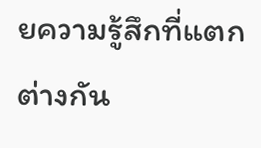ยความรู้สึกที่แตกต่างกัน